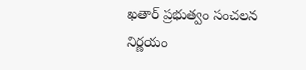ఖతార్‌ ప్రభుత్వం సంచలన నిర్ణయం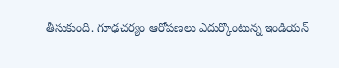తీసుకుంది. గూఢచర్యం ఆరోపణలు ఎదుర్కొంటున్న ఇండియన్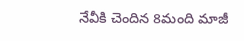నేవీకి చెందిన 8మంది మాజీ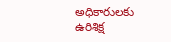అధికారులకు ఉరిశిక్ష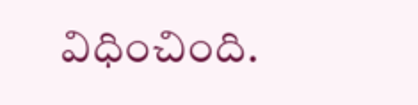విధించింది.